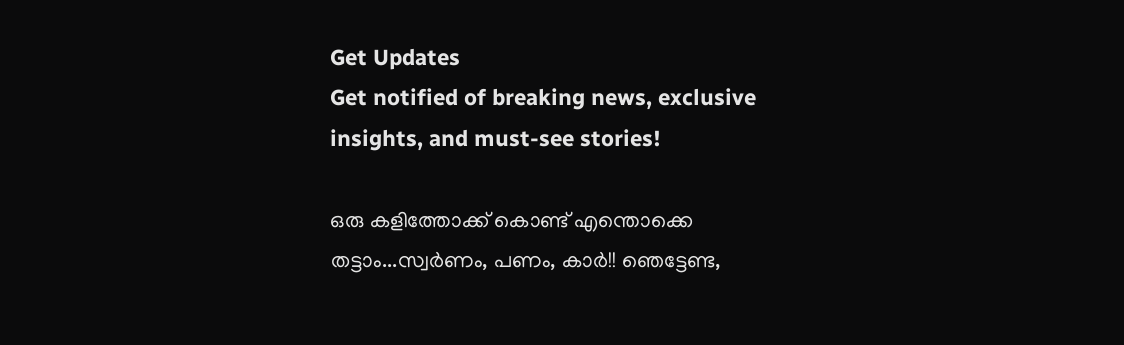Get Updates
Get notified of breaking news, exclusive insights, and must-see stories!

ഒരു കളിത്തോക്ക് കൊണ്ട് എന്തൊക്കെ തട്ടാം...സ്വര്‍ണം, പണം, കാര്‍!! ഞെട്ടേണ്ട,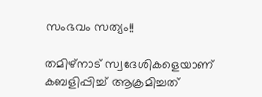സംഭവം സത്യം!!

തമിഴ്നാട് സ്വദേശികളെയാണ് കബളിപ്പിച്ച് ആക്രമിച്ചത്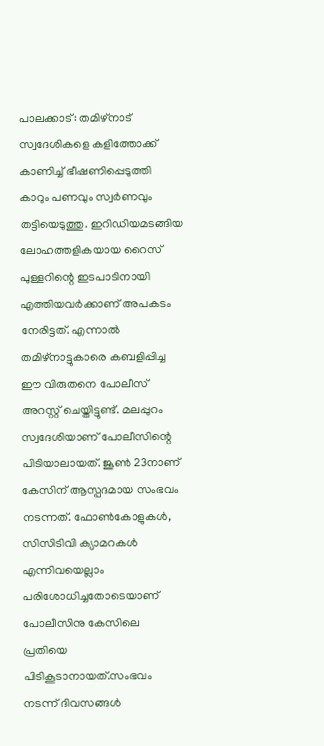പാലക്കാട്: തമിഴ്‌നാട് സ്വദേശികളെ കളിത്തോക്ക് കാണിച്ച് ഭീഷണിപ്പെടുത്തി കാറും പണവും സ്വര്‍ണവും തട്ടിയെടുത്തു. ഇറിഡിയമടങ്ങിയ ലോഹത്തളികയായ റൈസ് പുള്ളറിന്റെ ഇടപാടിനായി എത്തിയവര്‍ക്കാണ് അപകടം നേരിട്ടത്. എന്നാല്‍ തമിഴ്‌നാട്ടുകാരെ കബളിപ്പിച്ച ഈ വിരുതനെ പോലീസ് അറസ്റ്റ് ചെയ്തിട്ടുണ്ട്. മലപ്പുറം സ്വദേശിയാണ് പോലീസിന്റെ പിടിയാലായത്. ജൂണ്‍ 23നാണ് കേസിന് ആസ്പദമായ സംഭവം നടന്നത്. ഫോണ്‍കോളുകള്‍, സിസിടിവി ക്യാമറകള്‍ എന്നിവയെല്ലാം പരിശോധിച്ചതോടെയാണ് പോലീസിനു കേസിലെ പ്രതിയെ പിടികൂടാനായത്.സംഭവം നടന്ന് ദിവസങ്ങള്‍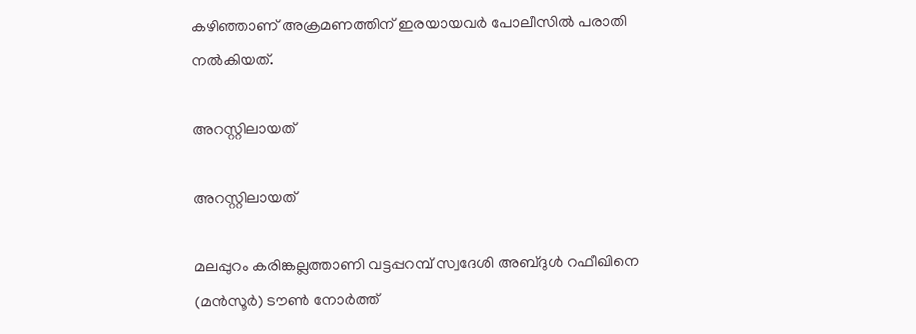കഴിഞ്ഞാണ് അക്രമണത്തിന് ഇരയായവര്‍ പോലീസില്‍ പരാതി നല്‍കിയത്.

അറസ്റ്റിലായത്

അറസ്റ്റിലായത്

മലപ്പുറം കരിങ്കല്ലത്താണി വട്ടപ്പറമ്പ് സ്വദേശി അബ്ദുള്‍ റഫീഖിനെ (മന്‍സൂര്‍) ടൗണ്‍ നോര്‍ത്ത്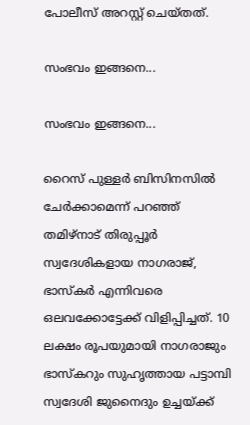പോലീസ് അറസ്റ്റ് ചെയ്തത്.

സംഭവം ഇങ്ങനെ...

സംഭവം ഇങ്ങനെ...

റൈസ് പുള്ളര്‍ ബിസിനസില്‍ ചേര്‍ക്കാമെന്ന് പറഞ്ഞ് തമിഴ്‌നാട് തിരുപ്പൂര്‍ സ്വദേശികളായ നാഗരാജ്, ഭാസ്‌കര്‍ എന്നിവരെ ഒലവക്കോട്ടേക്ക് വിളിപ്പിച്ചത്. 10 ലക്ഷം രൂപയുമായി നാഗരാജും ഭാസ്‌കറും സുഹൃത്തായ പട്ടാമ്പി സ്വദേശി ജുനൈദും ഉച്ചയ്ക്ക്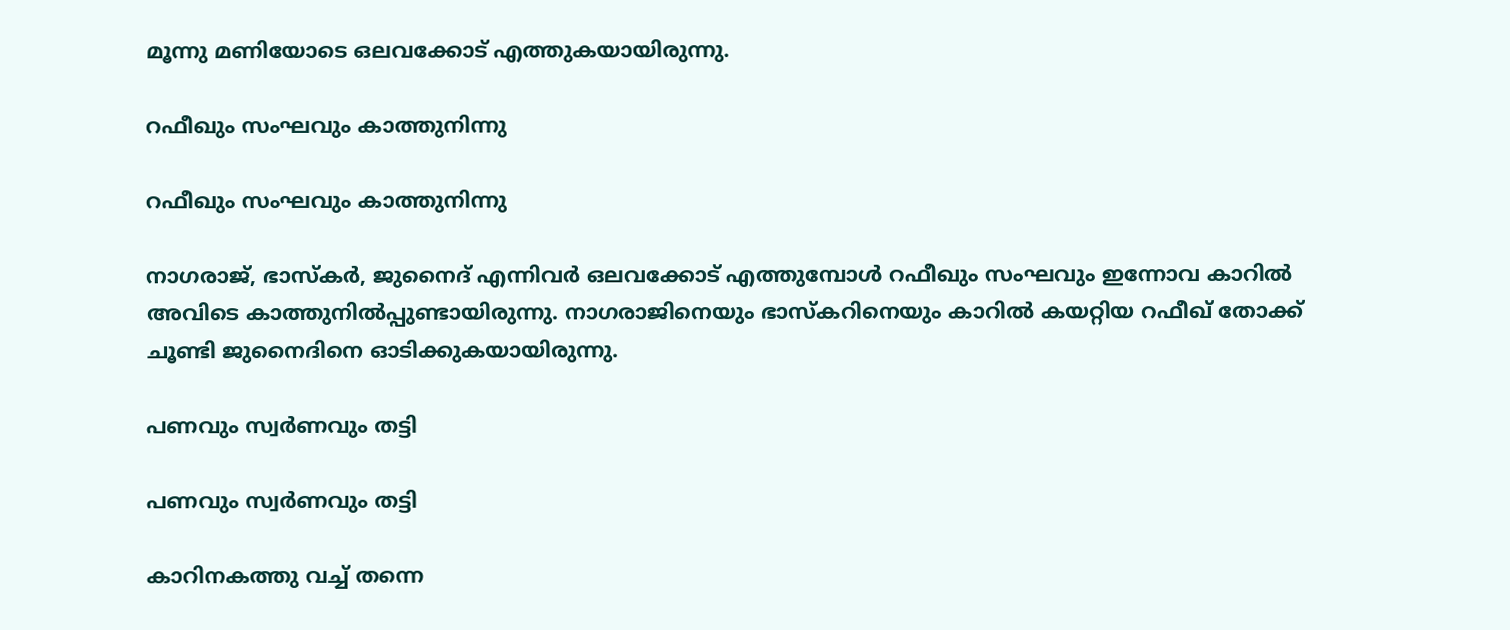മൂന്നു മണിയോടെ ഒലവക്കോട് എത്തുകയായിരുന്നു.

റഫീഖും സംഘവും കാത്തുനിന്നു

റഫീഖും സംഘവും കാത്തുനിന്നു

നാഗരാജ്, ഭാസ്‌കര്‍, ജുനൈദ് എന്നിവര്‍ ഒലവക്കോട് എത്തുമ്പോള്‍ റഫീഖും സംഘവും ഇന്നോവ കാറില്‍ അവിടെ കാത്തുനില്‍പ്പുണ്ടായിരുന്നു. നാഗരാജിനെയും ഭാസ്‌കറിനെയും കാറില്‍ കയറ്റിയ റഫീഖ് തോക്ക് ചൂണ്ടി ജുനൈദിനെ ഓടിക്കുകയായിരുന്നു.

പണവും സ്വര്‍ണവും തട്ടി

പണവും സ്വര്‍ണവും തട്ടി

കാറിനകത്തു വച്ച് തന്നെ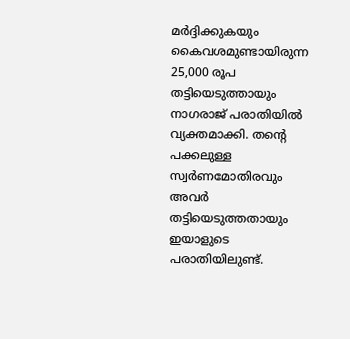മര്‍ദ്ദിക്കുകയും കൈവശമുണ്ടായിരുന്ന 25,000 രൂപ തട്ടിയെടുത്തായും നാഗരാജ് പരാതിയില്‍ വ്യക്തമാക്കി. തന്റെ പക്കലുള്ള സ്വര്‍ണമോതിരവും അവര്‍ തട്ടിയെടുത്തതായും ഇയാളുടെ പരാതിയിലുണ്ട്.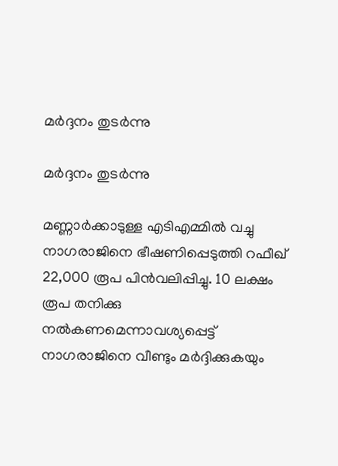മര്‍ദ്ദനം തുടര്‍ന്നു

മര്‍ദ്ദനം തുടര്‍ന്നു

മണ്ണാര്‍ക്കാടുള്ള എടിഎമ്മില്‍ വച്ചു നാഗരാജിനെ ഭീഷണിപ്പെടുത്തി റഫീഖ് 22,000 രൂപ പിന്‍വലിപ്പിച്ചു. 10 ലക്ഷം രൂപ തനിക്കു നല്‍കണമെന്നാവശ്യപ്പെട്ട് നാഗരാജിനെ വീണ്ടും മര്‍ദ്ദിക്കുകയും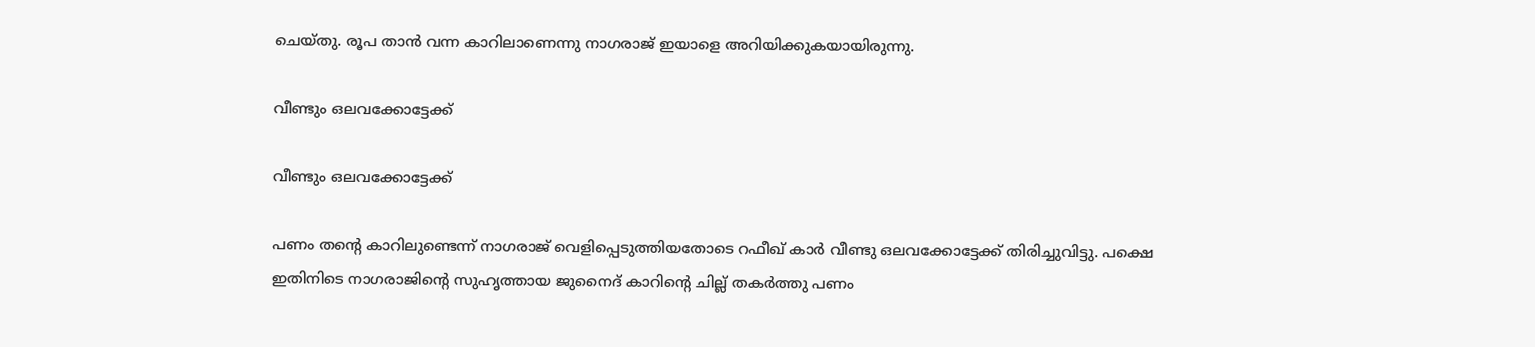ചെയ്തു. രൂപ താന്‍ വന്ന കാറിലാണെന്നു നാഗരാജ് ഇയാളെ അറിയിക്കുകയായിരുന്നു.

വീണ്ടും ഒലവക്കോട്ടേക്ക്

വീണ്ടും ഒലവക്കോട്ടേക്ക്

പണം തന്റെ കാറിലുണ്ടെന്ന് നാഗരാജ് വെളിപ്പെടുത്തിയതോടെ റഫീഖ് കാര്‍ വീണ്ടു ഒലവക്കോട്ടേക്ക് തിരിച്ചുവിട്ടു. പക്ഷെ ഇതിനിടെ നാഗരാജിന്റെ സുഹൃത്തായ ജുനൈദ് കാറിന്റെ ചില്ല് തകര്‍ത്തു പണം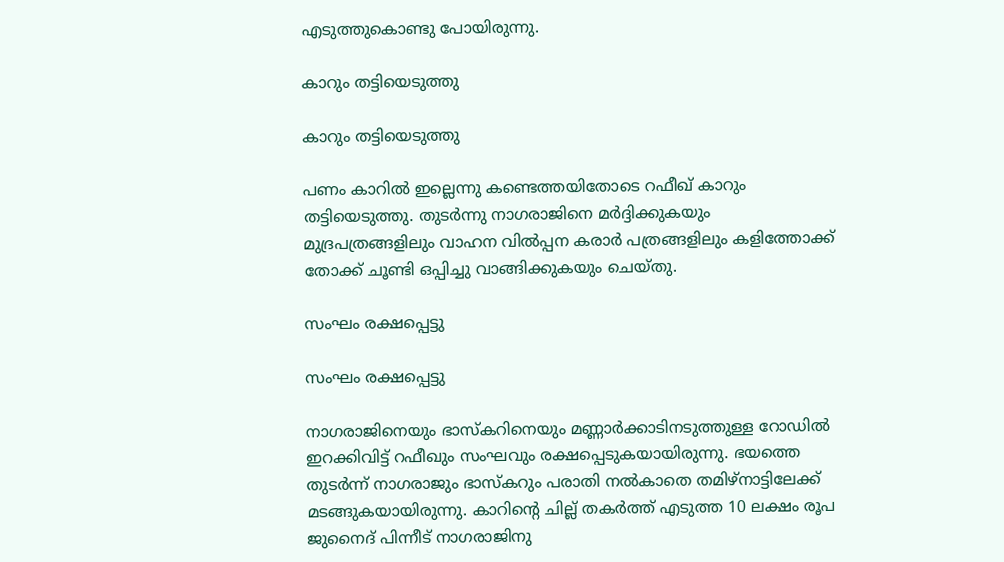എടുത്തുകൊണ്ടു പോയിരുന്നു.

കാറും തട്ടിയെടുത്തു

കാറും തട്ടിയെടുത്തു

പണം കാറില്‍ ഇല്ലെന്നു കണ്ടെത്തയിതോടെ റഫീഖ് കാറും തട്ടിയെടുത്തു. തുടര്‍ന്നു നാഗരാജിനെ മര്‍ദ്ദിക്കുകയും മുദ്രപത്രങ്ങളിലും വാഹന വില്‍പ്പന കരാര്‍ പത്രങ്ങളിലും കളിത്തോക്ക് തോക്ക് ചൂണ്ടി ഒപ്പിച്ചു വാങ്ങിക്കുകയും ചെയ്തു.

സംഘം രക്ഷപ്പെട്ടു

സംഘം രക്ഷപ്പെട്ടു

നാഗരാജിനെയും ഭാസ്‌കറിനെയും മണ്ണാര്‍ക്കാടിനടുത്തുള്ള റോഡില്‍ ഇറക്കിവിട്ട് റഫീഖും സംഘവും രക്ഷപ്പെടുകയായിരുന്നു. ഭയത്തെ തുടര്‍ന്ന് നാഗരാജും ഭാസ്‌കറും പരാതി നല്‍കാതെ തമിഴ്‌നാട്ടിലേക്ക് മടങ്ങുകയായിരുന്നു. കാറിന്റെ ചില്ല് തകര്‍ത്ത് എടുത്ത 10 ലക്ഷം രൂപ ജുനൈദ് പിന്നീട് നാഗരാജിനു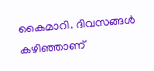കൈമാറി. ദിവസങ്ങള്‍ കഴിഞ്ഞാണ്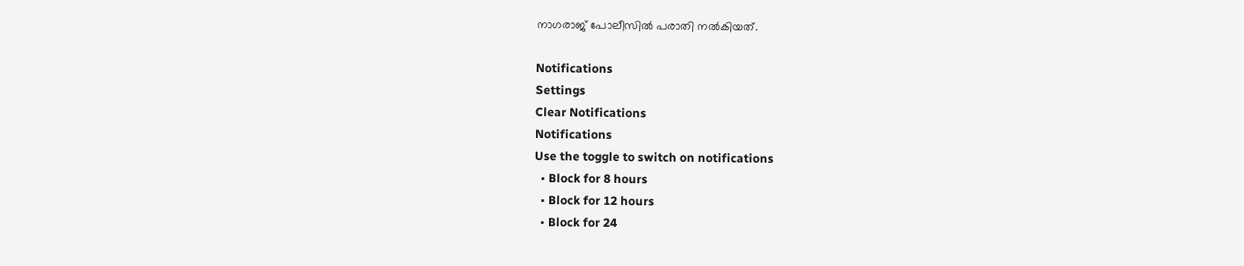നാഗരാജ് പോലീസില്‍ പരാതി നല്‍കിയത്.

Notifications
Settings
Clear Notifications
Notifications
Use the toggle to switch on notifications
  • Block for 8 hours
  • Block for 12 hours
  • Block for 24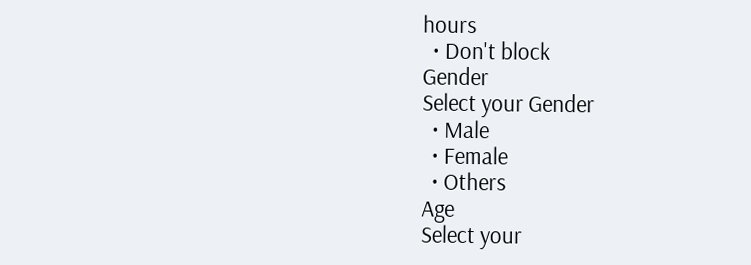hours
  • Don't block
Gender
Select your Gender
  • Male
  • Female
  • Others
Age
Select your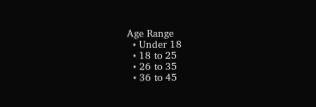Age Range
  • Under 18
  • 18 to 25
  • 26 to 35
  • 36 to 45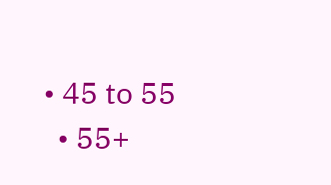• 45 to 55
  • 55+